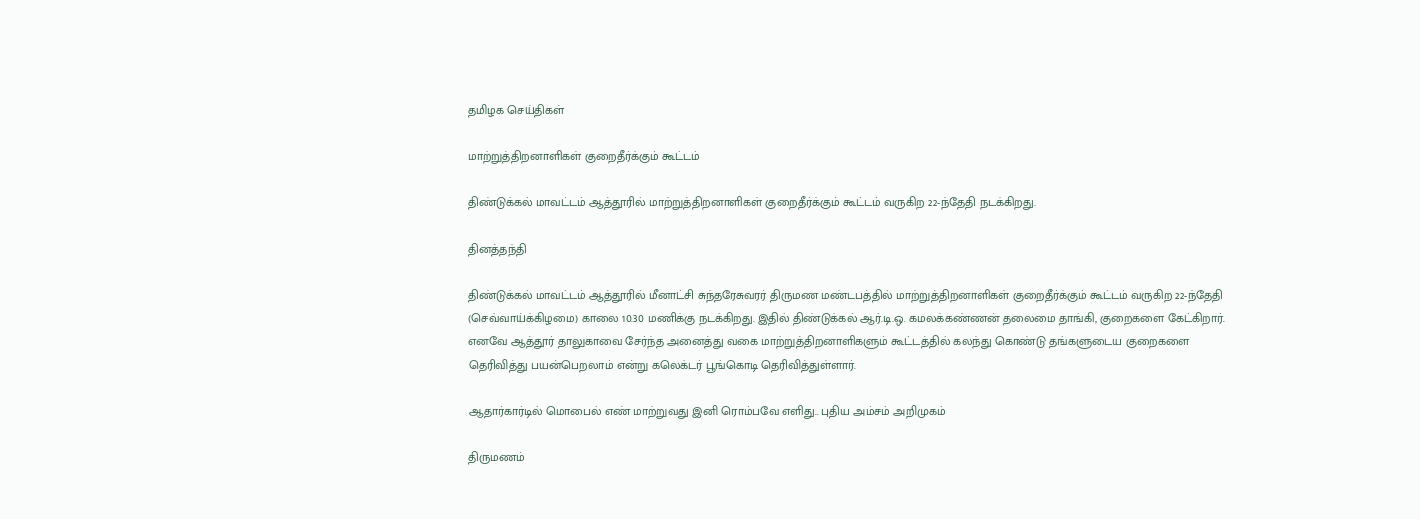தமிழக செய்திகள்

மாற்றுத்திறனாளிகள் குறைதீர்க்கும் கூட்டம்

திண்டுக்கல் மாவட்டம் ஆத்தூரில் மாற்றுத்திறனாளிகள் குறைதீர்க்கும் கூட்டம் வருகிற 22-ந்தேதி நடக்கிறது.

தினத்தந்தி

திண்டுக்கல் மாவட்டம் ஆத்தூரில் மீனாட்சி சுந்தரேசுவரர் திருமண மண்டபத்தில் மாற்றுத்திறனாளிகள் குறைதீர்க்கும் கூட்டம் வருகிற 22-ந்தேதி (செவ்வாய்க்கிழமை) காலை 10.30 மணிக்கு நடக்கிறது. இதில் திண்டுக்கல் ஆர்.டி.ஒ. கமலக்கண்ணன் தலைமை தாங்கி, குறைகளை கேட்கிறார். எனவே ஆத்தூர் தாலுகாவை சேர்ந்த அனைத்து வகை மாற்றுத்திறனாளிகளும் கூட்டத்தில் கலந்து கொண்டு தங்களுடைய குறைகளை தெரிவித்து பயன்பெறலாம் என்று கலெக்டர் பூங்கொடி தெரிவித்துள்ளார்.

ஆதார்கார்டில் மொபைல் எண் மாற்றுவது இனி ரொம்பவே எளிது.. புதிய அம்சம் அறிமுகம்

திருமணம்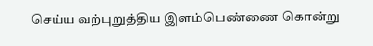செய்ய வற்புறுத்திய இளம்பெண்ணை கொன்று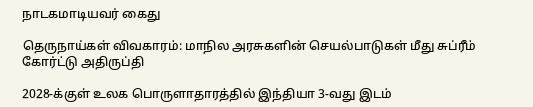நாடகமாடியவர் கைது

தெருநாய்கள் விவகாரம்: மாநில அரசுகளின் செயல்பாடுகள் மீது சுப்ரீம் கோர்ட்டு அதிருப்தி

2028-க்குள் உலக பொருளாதாரத்தில் இந்தியா 3-வது இடம்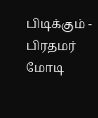பிடிக்கும் - பிரதமர் மோடி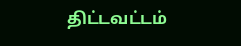திட்டவட்டம்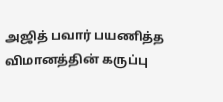அஜித் பவார் பயணித்த விமானத்தின் கருப்பு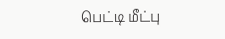பெட்டி மீட்பு